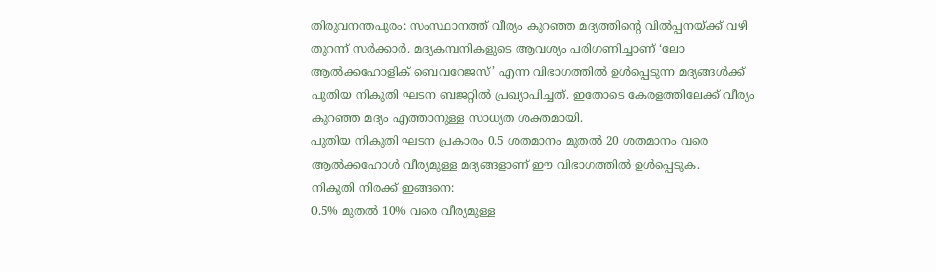തിരുവനന്തപുരം: സംസ്ഥാനത്ത് വീര്യം കുറഞ്ഞ മദ്യത്തിന്റെ വിൽപ്പനയ്ക്ക് വഴി തുറന്ന് സർക്കാർ. മദ്യകമ്പനികളുടെ ആവശ്യം പരിഗണിച്ചാണ് ‘ലോ ആൽക്കഹോളിക് ബെവറേജസ്’ എന്ന വിഭാഗത്തിൽ ഉൾപ്പെടുന്ന മദ്യങ്ങൾക്ക് പുതിയ നികുതി ഘടന ബജറ്റിൽ പ്രഖ്യാപിച്ചത്. ഇതോടെ കേരളത്തിലേക്ക് വീര്യം കുറഞ്ഞ മദ്യം എത്താനുള്ള സാധ്യത ശക്തമായി.
പുതിയ നികുതി ഘടന പ്രകാരം 0.5 ശതമാനം മുതൽ 20 ശതമാനം വരെ ആൽക്കഹോൾ വീര്യമുള്ള മദ്യങ്ങളാണ് ഈ വിഭാഗത്തിൽ ഉൾപ്പെടുക.
നികുതി നിരക്ക് ഇങ്ങനെ:
0.5% മുതൽ 10% വരെ വീര്യമുള്ള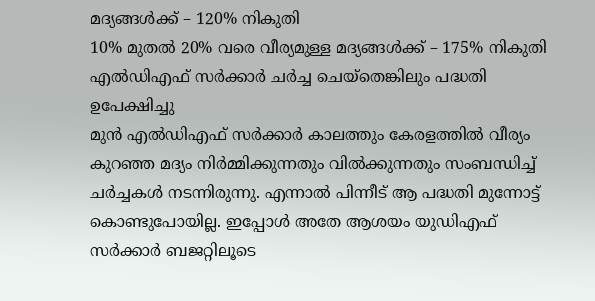മദ്യങ്ങൾക്ക് – 120% നികുതി
10% മുതൽ 20% വരെ വീര്യമുള്ള മദ്യങ്ങൾക്ക് – 175% നികുതി
എൽഡിഎഫ് സർക്കാർ ചർച്ച ചെയ്തെങ്കിലും പദ്ധതി ഉപേക്ഷിച്ചു
മുൻ എൽഡിഎഫ് സർക്കാർ കാലത്തും കേരളത്തിൽ വീര്യം കുറഞ്ഞ മദ്യം നിർമ്മിക്കുന്നതും വിൽക്കുന്നതും സംബന്ധിച്ച് ചർച്ചകൾ നടന്നിരുന്നു. എന്നാൽ പിന്നീട് ആ പദ്ധതി മുന്നോട്ട് കൊണ്ടുപോയില്ല. ഇപ്പോൾ അതേ ആശയം യുഡിഎഫ് സർക്കാർ ബജറ്റിലൂടെ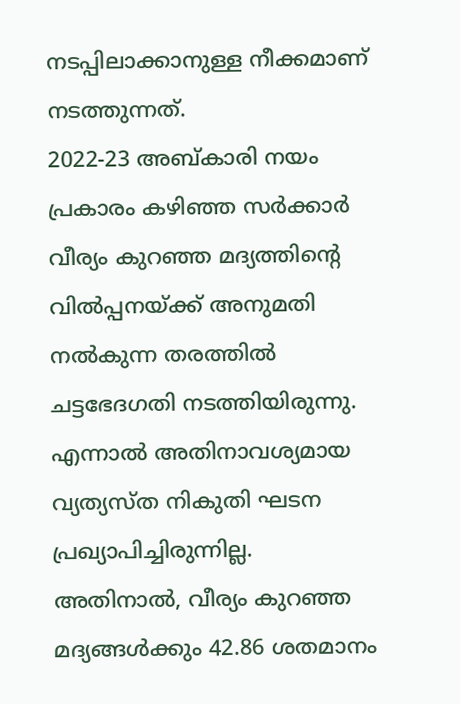നടപ്പിലാക്കാനുള്ള നീക്കമാണ് നടത്തുന്നത്.
2022-23 അബ്കാരി നയം പ്രകാരം കഴിഞ്ഞ സർക്കാർ വീര്യം കുറഞ്ഞ മദ്യത്തിന്റെ വിൽപ്പനയ്ക്ക് അനുമതി നൽകുന്ന തരത്തിൽ ചട്ടഭേദഗതി നടത്തിയിരുന്നു. എന്നാൽ അതിനാവശ്യമായ വ്യത്യസ്ത നികുതി ഘടന പ്രഖ്യാപിച്ചിരുന്നില്ല.
അതിനാൽ, വീര്യം കുറഞ്ഞ മദ്യങ്ങൾക്കും 42.86 ശതമാനം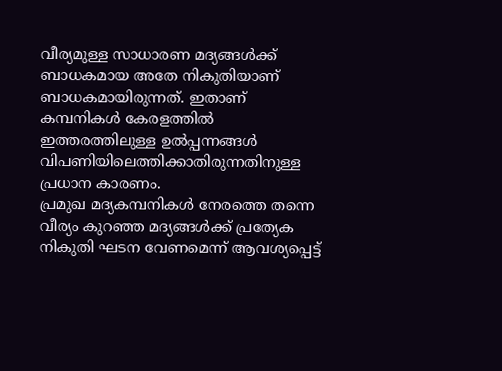വീര്യമുള്ള സാധാരണ മദ്യങ്ങൾക്ക് ബാധകമായ അതേ നികുതിയാണ് ബാധകമായിരുന്നത്. ഇതാണ് കമ്പനികൾ കേരളത്തിൽ ഇത്തരത്തിലുള്ള ഉൽപ്പന്നങ്ങൾ വിപണിയിലെത്തിക്കാതിരുന്നതിനുള്ള പ്രധാന കാരണം.
പ്രമുഖ മദ്യകമ്പനികൾ നേരത്തെ തന്നെ വീര്യം കുറഞ്ഞ മദ്യങ്ങൾക്ക് പ്രത്യേക നികുതി ഘടന വേണമെന്ന് ആവശ്യപ്പെട്ട്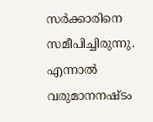സർക്കാരിനെ സമീപിച്ചിരുന്നു. എന്നാൽ വരുമാനനഷ്ടം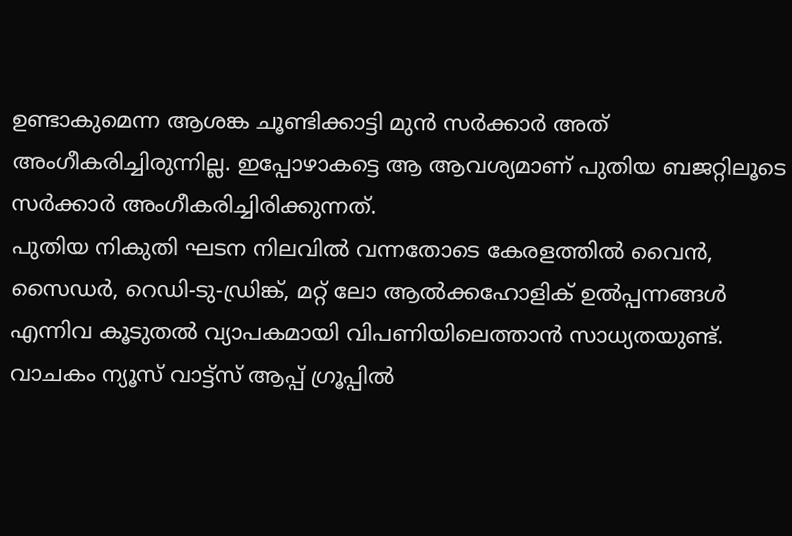ഉണ്ടാകുമെന്ന ആശങ്ക ചൂണ്ടിക്കാട്ടി മുൻ സർക്കാർ അത് അംഗീകരിച്ചിരുന്നില്ല. ഇപ്പോഴാകട്ടെ ആ ആവശ്യമാണ് പുതിയ ബജറ്റിലൂടെ സർക്കാർ അംഗീകരിച്ചിരിക്കുന്നത്.
പുതിയ നികുതി ഘടന നിലവിൽ വന്നതോടെ കേരളത്തിൽ വൈൻ, സൈഡർ, റെഡി-ടു-ഡ്രിങ്ക്, മറ്റ് ലോ ആൽക്കഹോളിക് ഉൽപ്പന്നങ്ങൾ എന്നിവ കൂടുതൽ വ്യാപകമായി വിപണിയിലെത്താൻ സാധ്യതയുണ്ട്.
വാചകം ന്യൂസ് വാട്ട്സ് ആപ്പ് ഗ്രൂപ്പിൽ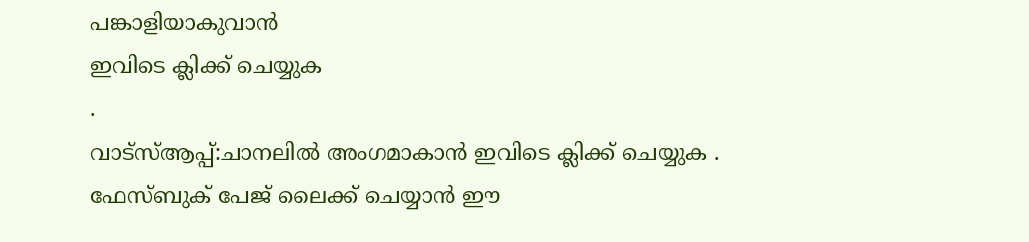പങ്കാളിയാകുവാൻ
ഇവിടെ ക്ലിക്ക് ചെയ്യുക
.
വാട്സ്ആപ്പ്:ചാനലിൽ അംഗമാകാൻ ഇവിടെ ക്ലിക്ക് ചെയ്യുക .
ഫേസ്ബുക് പേജ് ലൈക്ക് ചെയ്യാൻ ഈ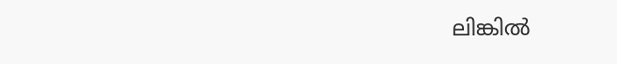ലിങ്കിൽ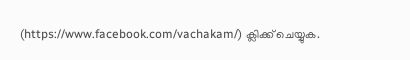(https://www.facebook.com/vachakam/) ക്ലിക്ക് ചെയ്യുക.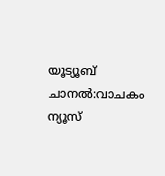യൂട്യൂബ് ചാനൽ:വാചകം ന്യൂസ്